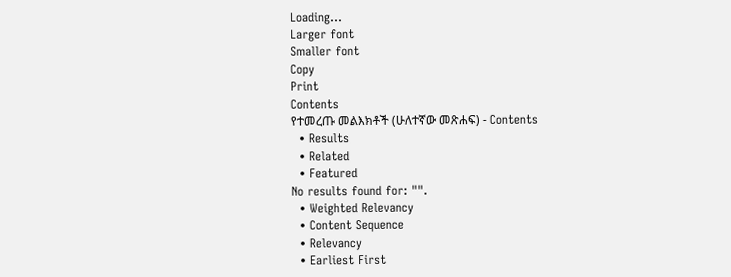Loading...
Larger font
Smaller font
Copy
Print
Contents
የተመረጡ መልእክቶች (ሁለተኛው መጽሐፍ) - Contents
  • Results
  • Related
  • Featured
No results found for: "".
  • Weighted Relevancy
  • Content Sequence
  • Relevancy
  • Earliest First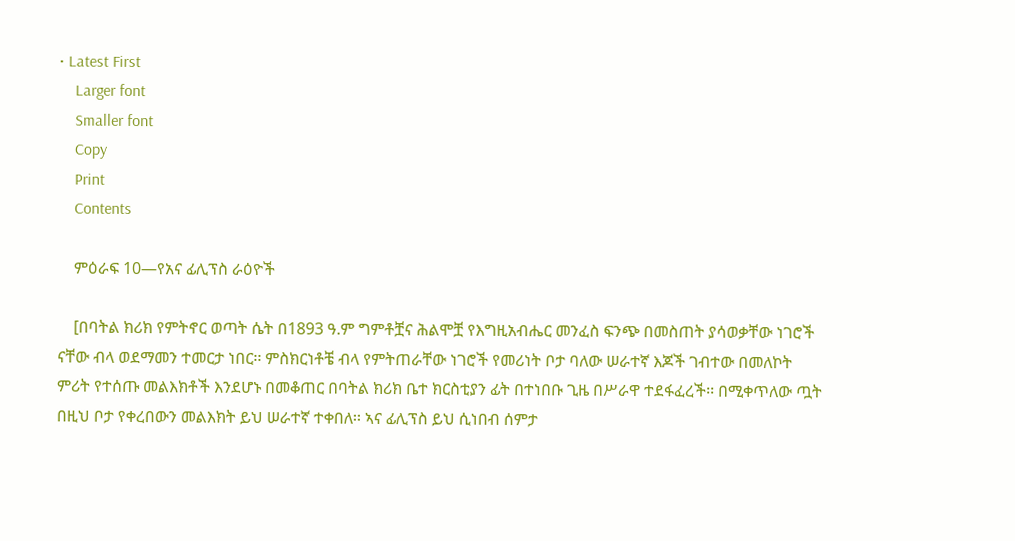• Latest First
    Larger font
    Smaller font
    Copy
    Print
    Contents

    ምዕራፍ 10—የአና ፊሊፕስ ራዕዮች

    [በባትል ክሪክ የምትኖር ወጣት ሴት በ1893 ዓ.ም ግምቶቿና ሕልሞቿ የእግዚአብሔር መንፈስ ፍንጭ በመስጠት ያሳወቃቸው ነገሮች ናቸው ብላ ወደማመን ተመርታ ነበር፡፡ ምስክርነቶቼ ብላ የምትጠራቸው ነገሮች የመሪነት ቦታ ባለው ሠራተኛ እጆች ገብተው በመለኮት ምሪት የተሰጡ መልእክቶች እንደሆኑ በመቆጠር በባትል ክሪክ ቤተ ክርስቲያን ፊት በተነበቡ ጊዜ በሥራዋ ተደፋፈረች፡፡ በሚቀጥለው ጧት በዚህ ቦታ የቀረበውን መልእክት ይህ ሠራተኛ ተቀበለ፡፡ ኣና ፊሊፕስ ይህ ሲነበብ ሰምታ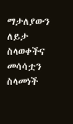ማታለያውን ለይታ ስላወቀችና መሳሳቷን ስላመነች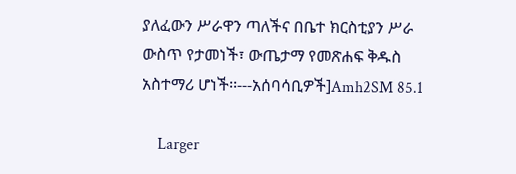ያለፈውን ሥራዋን ጣለችና በቤተ ክርስቲያን ሥራ ውስጥ የታመነች፣ ውጤታማ የመጽሐፍ ቅዱስ አስተማሪ ሆነች፡፡---አሰባሳቢዎች]Amh2SM 85.1

    Larger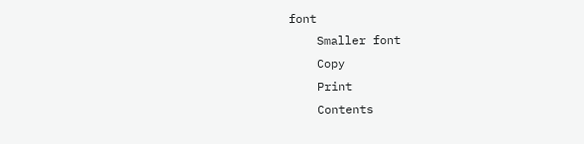font
    Smaller font
    Copy
    Print
    Contents